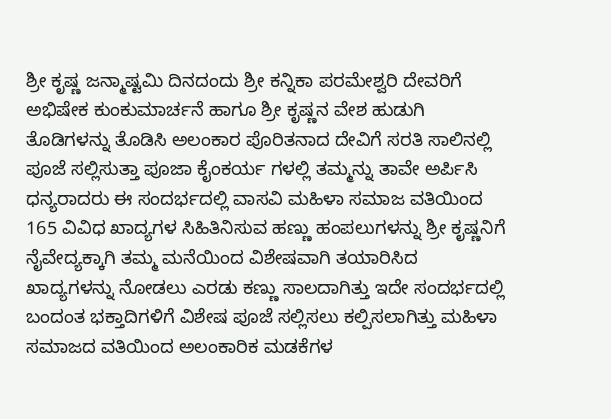ಶ್ರೀ ಕೃಷ್ಣ ಜನ್ಮಾಷ್ಟಮಿ ದಿನದಂದು ಶ್ರೀ ಕನ್ನಿಕಾ ಪರಮೇಶ್ವರಿ ದೇವರಿಗೆ ಅಭಿಷೇಕ ಕುಂಕುಮಾರ್ಚನೆ ಹಾಗೂ ಶ್ರೀ ಕೃಷ್ಣನ ವೇಶ ಹುಡುಗಿ ತೊಡಿಗಳನ್ನು ತೊಡಿಸಿ ಅಲಂಕಾರ ಪೊರಿತನಾದ ದೇವಿಗೆ ಸರತಿ ಸಾಲಿನಲ್ಲಿ ಪೂಜೆ ಸಲ್ಲಿಸುತ್ತಾ ಪೂಜಾ ಕೈಂಕರ್ಯ ಗಳಲ್ಲಿ ತಮ್ಮನ್ನು ತಾವೇ ಅರ್ಪಿಸಿ ಧನ್ಯರಾದರು ಈ ಸಂದರ್ಭದಲ್ಲಿ ವಾಸವಿ ಮಹಿಳಾ ಸಮಾಜ ವತಿಯಿಂದ 165 ವಿವಿಧ ಖಾದ್ಯಗಳ ಸಿಹಿತಿನಿಸುವ ಹಣ್ಣು ಹಂಪಲುಗಳನ್ನು ಶ್ರೀ ಕೃಷ್ಣನಿಗೆ ನೈವೇದ್ಯಕ್ಕಾಗಿ ತಮ್ಮ ಮನೆಯಿಂದ ವಿಶೇಷವಾಗಿ ತಯಾರಿಸಿದ ಖಾದ್ಯಗಳನ್ನು ನೋಡಲು ಎರಡು ಕಣ್ಣು ಸಾಲದಾಗಿತ್ತು ಇದೇ ಸಂದರ್ಭದಲ್ಲಿ ಬಂದಂತ ಭಕ್ತಾದಿಗಳಿಗೆ ವಿಶೇಷ ಪೂಜೆ ಸಲ್ಲಿಸಲು ಕಲ್ಪಿಸಲಾಗಿತ್ತು ಮಹಿಳಾ ಸಮಾಜದ ವತಿಯಿಂದ ಅಲಂಕಾರಿಕ ಮಡಕೆಗಳ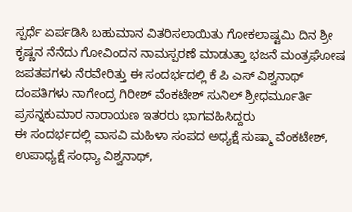ಸ್ಪರ್ಧೆ ಏರ್ಪಡಿಸಿ ಬಹುಮಾನ ವಿತರಿಸಲಾಯಿತು ಗೋಕಲಾಷ್ಟಮಿ ದಿನ ಶ್ರೀ ಕೃಷ್ಣನ ನೆನೆದು ಗೋವಿಂದನ ನಾಮಸ್ಪರಣೆ ಮಾಡುತ್ತಾ ಭಜನೆ ಮಂತ್ರಘೋಷ ಜಪತಪಗಳು ನೆರವೇರಿತ್ತು ಈ ಸಂದರ್ಭದಲ್ಲಿ ಕೆ ಪಿ ಎಸ್ ವಿಶ್ವನಾಥ್ ದಂಪತಿಗಳು ನಾಗೇಂದ್ರ ಗಿರೀಶ್ ವೆಂಕಟೇಶ್ ಸುನಿಲ್ ಶ್ರೀಧರ್ಮೂರ್ತಿ ಪ್ರಸನ್ನಕುಮಾರ ನಾರಾಯಣ ಇತರರು ಭಾಗವಹಿಸಿದ್ದರು
ಈ ಸಂದರ್ಭದಲ್ಲಿ ವಾಸವಿ ಮಹಿಳಾ ಸಂಪದ ಅಧ್ಯಕ್ಷೆ ಸುಷ್ಮಾ ವೆಂಕಟೇಶ್, ಉಪಾಧ್ಯಕ್ಷೆ ಸಂಧ್ಯಾ ವಿಶ್ವನಾಥ್,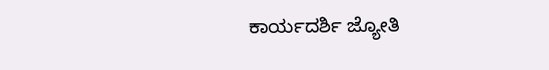ಕಾರ್ಯದರ್ಶಿ ಜ್ಯೋತಿ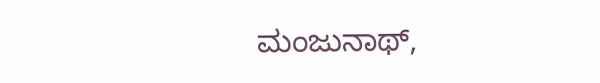ಮಂಜುನಾಥ್,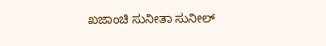ಖಜಾಂಚಿ ಸುನೀತಾ ಸುನೀಲ್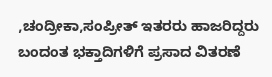,ಚಂದ್ರೀಕಾ,ಸಂಪ್ರೀತ್ ಇತರರು ಹಾಜರಿದ್ದರು ಬಂದಂತ ಭಕ್ತಾದಿಗಳಿಗೆ ಪ್ರಸಾದ ವಿತರಣೆ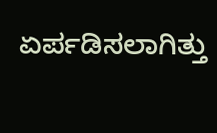ಏರ್ಪಡಿಸಲಾಗಿತ್ತು